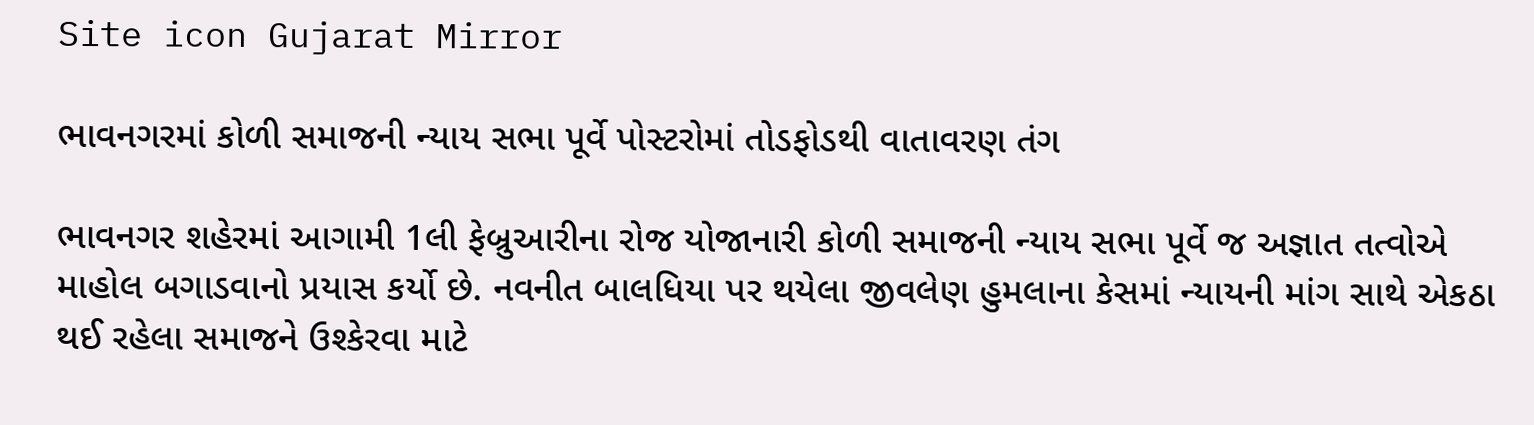Site icon Gujarat Mirror

ભાવનગરમાં કોળી સમાજની ન્યાય સભા પૂર્વે પોસ્ટરોમાં તોડફોડથી વાતાવરણ તંગ

ભાવનગર શહેરમાં આગામી 1લી ફેબ્રુઆરીના રોજ યોજાનારી કોળી સમાજની ન્યાય સભા પૂર્વે જ અજ્ઞાત તત્વોએ માહોલ બગાડવાનો પ્રયાસ કર્યો છે. નવનીત બાલધિયા પર થયેલા જીવલેણ હુમલાના કેસમાં ન્યાયની માંગ સાથે એકઠા થઈ રહેલા સમાજને ઉશ્કેરવા માટે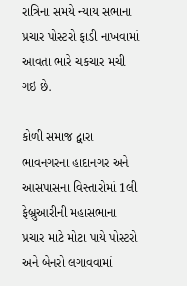રાત્રિના સમયે ન્યાય સભાના પ્રચાર પોસ્ટરો ફાડી નાખવામાં આવતા ભારે ચકચાર મચી ગઇ છે.

કોળી સમાજ દ્વારા ભાવનગરના હાદાનગર અને આસપાસના વિસ્તારોમાં 1લી ફેબ્રુઆરીની મહાસભાના પ્રચાર માટે મોટા પાયે પોસ્ટરો અને બેનરો લગાવવામાં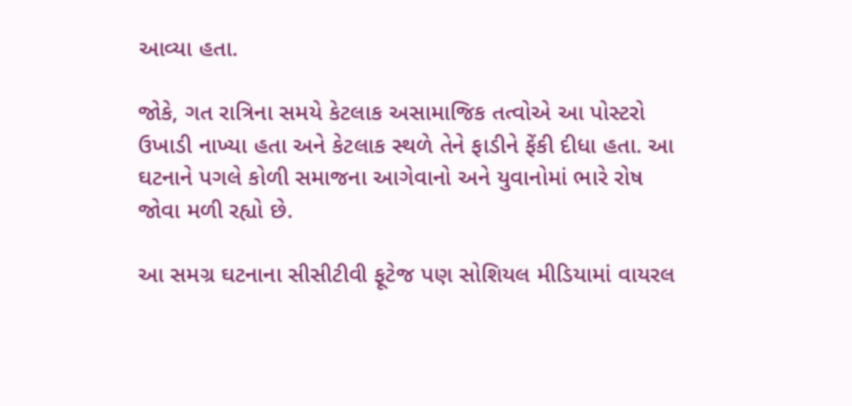આવ્યા હતા.

જોકે, ગત રાત્રિના સમયે કેટલાક અસામાજિક તત્વોએ આ પોસ્ટરો ઉખાડી નાખ્યા હતા અને કેટલાક સ્થળે તેને ફાડીને ફેંકી દીધા હતા. આ ઘટનાને પગલે કોળી સમાજના આગેવાનો અને યુવાનોમાં ભારે રોષ જોવા મળી રહ્યો છે.

આ સમગ્ર ઘટનાના સીસીટીવી ફૂટેજ પણ સોશિયલ મીડિયામાં વાયરલ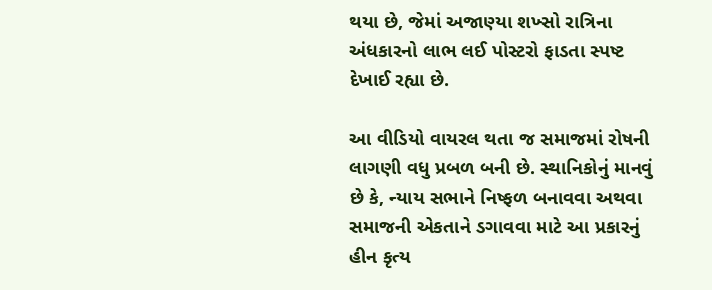થયા છે, જેમાં અજાણ્યા શખ્સો રાત્રિના અંધકારનો લાભ લઈ પોસ્ટરો ફાડતા સ્પષ્ટ દેખાઈ રહ્યા છે.

આ વીડિયો વાયરલ થતા જ સમાજમાં રોષની લાગણી વધુ પ્રબળ બની છે. સ્થાનિકોનું માનવું છે કે, ન્યાય સભાને નિષ્ફળ બનાવવા અથવા સમાજની એકતાને ડગાવવા માટે આ પ્રકારનું હીન કૃત્ય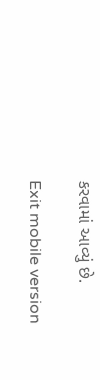કરવામાં આવ્યું છે.

Exit mobile version